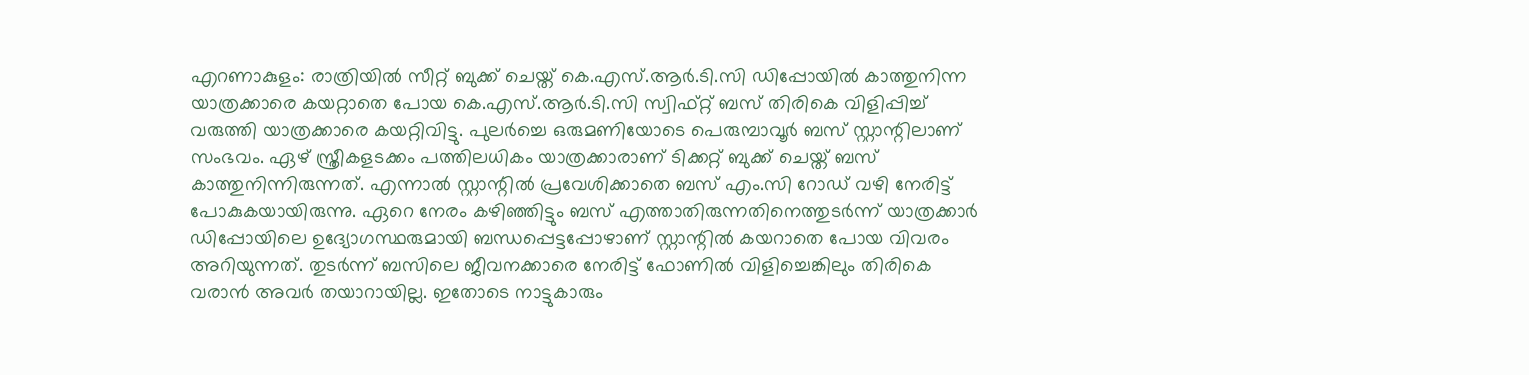എറണാകുളം: രാത്രിയിൽ സീറ്റ് ബുക്ക് ചെയ്ത് കെ.എസ്.ആർ.ടി.സി ഡിപ്പോയിൽ കാത്തുനിന്ന യാത്രക്കാരെ കയറ്റാതെ പോയ കെ.എസ്.ആർ.ടി.സി സ്വിഫ്റ്റ് ബസ് തിരികെ വിളിപ്പിച്ച് വരുത്തി യാത്രക്കാരെ കയറ്റിവിട്ടു. പുലർച്ചെ ഒരുമണിയോടെ പെരുമ്പാവൂർ ബസ് സ്റ്റാന്റിലാണ് സംഭവം. ഏഴ് സ്ത്രീകളടക്കം പത്തിലധികം യാത്രക്കാരാണ് ടിക്കറ്റ് ബുക്ക് ചെയ്ത് ബസ് കാത്തുനിന്നിരുന്നത്. എന്നാൽ സ്റ്റാന്റിൽ പ്രവേശിക്കാതെ ബസ് എം.സി റോഡ് വഴി നേരിട്ട് പോകുകയായിരുന്നു. ഏറെ നേരം കഴിഞ്ഞിട്ടും ബസ് എത്താതിരുന്നതിനെത്തുടർന്ന് യാത്രക്കാർ ഡിപ്പോയിലെ ഉദ്യോഗസ്ഥരുമായി ബന്ധപ്പെട്ടപ്പോഴാണ് സ്റ്റാന്റിൽ കയറാതെ പോയ വിവരം അറിയുന്നത്. തുടർന്ന് ബസിലെ ജീവനക്കാരെ നേരിട്ട് ഫോണിൽ വിളിച്ചെങ്കിലും തിരികെ വരാൻ അവർ തയാറായില്ല. ഇതോടെ നാട്ടുകാരും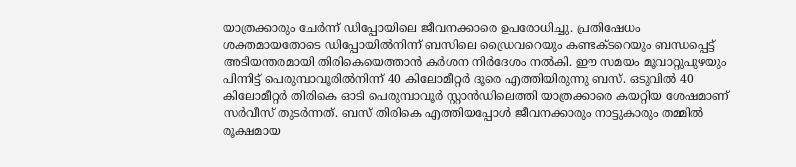യാത്രക്കാരും ചേർന്ന് ഡിപ്പോയിലെ ജീവനക്കാരെ ഉപരോധിച്ചു. പ്രതിഷേധം ശക്തമായതോടെ ഡിപ്പോയിൽനിന്ന് ബസിലെ ഡ്രൈവറെയും കണ്ടക്ടറെയും ബന്ധപ്പെട്ട് അടിയന്തരമായി തിരികെയെത്താൻ കർശന നിർദേശം നൽകി. ഈ സമയം മൂവാറ്റുപുഴയും പിന്നിട്ട് പെരുമ്പാവൂരിൽനിന്ന് 40 കിലോമീറ്റർ ദൂരെ എത്തിയിരുന്നു ബസ്. ഒടുവിൽ 40 കിലോമീറ്റർ തിരികെ ഓടി പെരുമ്പാവൂർ സ്റ്റാൻഡിലെത്തി യാത്രക്കാരെ കയറ്റിയ ശേഷമാണ് സർവീസ് തുടർന്നത്. ബസ് തിരികെ എത്തിയപ്പോൾ ജീവനക്കാരും നാട്ടുകാരും തമ്മിൽ രൂക്ഷമായ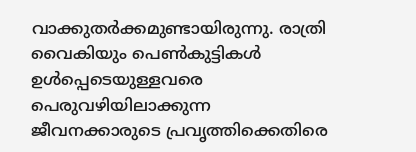വാക്കുതർക്കമുണ്ടായിരുന്നു. രാത്രി വൈകിയും പെൺകുട്ടികൾ ഉൾപ്പെടെയുള്ളവരെ പെരുവഴിയിലാക്കുന്ന ജീവനക്കാരുടെ പ്രവൃത്തിക്കെതിരെ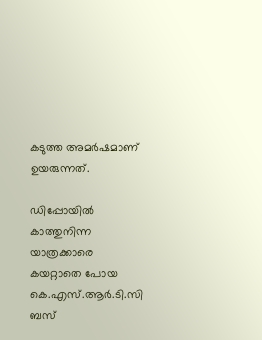കടുത്ത അമർഷമാണ് ഉയരുന്നത്.

ഡിപ്പോയിൽ കാത്തുനിന്ന യാത്രക്കാരെ കയറ്റാതെ പോയ കെ.എസ്.ആർ.ടി.സി ബസ്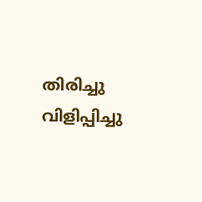തിരിച്ചു വിളിപ്പിച്ചു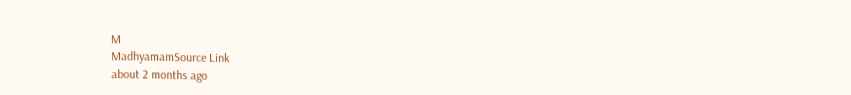M
MadhyamamSource Link
about 2 months ago